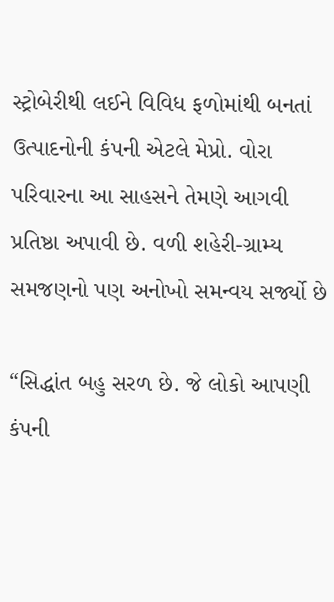સ્ટ્રોબેરીથી લઈને વિવિધ ફળોમાંથી બનતાં ઉત્પાદનોની કંપની એટલે મેપ્રો. વોરા પરિવારના આ સાહસને તેમણે આગવી પ્રતિષ્ઠા અપાવી છે. વળી શહેરી-ગ્રામ્ય સમજણનો પણ અનોખો સમન્વય સર્જ્યો છે

“સિદ્ધાંત બહુ સરળ છે. જે લોકો આપણી કંપની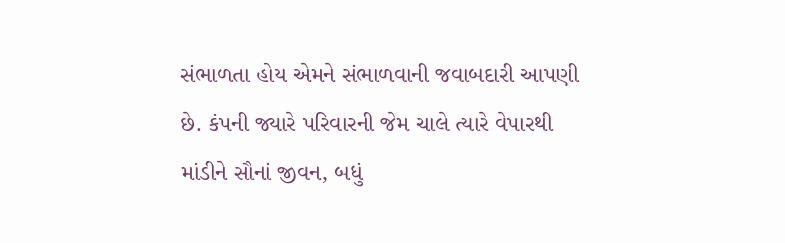સંભાળતા હોય એમને સંભાળવાની જવાબદારી આપણી છે. કંપની જ્યારે પરિવારની જેમ ચાલે ત્યારે વેપારથી માંડીને સૌનાં જીવન, બધું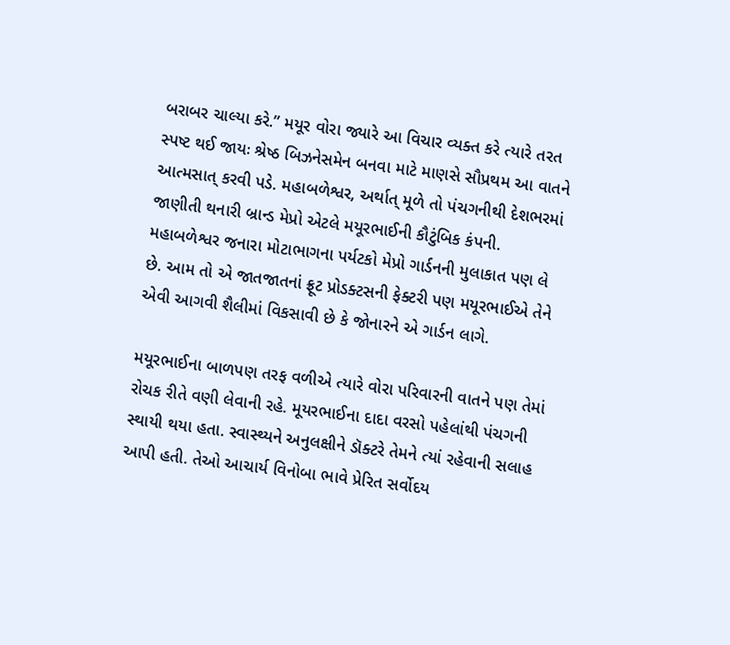બરાબર ચાલ્યા કરે.” મયૂર વોરા જ્યારે આ વિચાર વ્યક્ત કરે ત્યારે તરત સ્પષ્ટ થઈ જાયઃ શ્રેષ્ઠ બિઝનેસમેન બનવા માટે માણસે સૌપ્રથમ આ વાતને આત્મસાત્ કરવી પડે. મહાબળેશ્વર, અર્થાત્ મૂળે તો પંચગનીથી દેશભરમાં જાણીતી થનારી બ્રાન્ડ મેપ્રો એટલે મયૂરભાઈની કૌટુંબિક કંપની. મહાબળેશ્વર જનારા મોટાભાગના પર્યટકો મેપ્રો ગાર્ડનની મુલાકાત પણ લે છે. આમ તો એ જાતજાતનાં ફ્રૂટ પ્રોડક્ટસની ફેક્ટરી પણ મયૂરભાઈએ તેને એવી આગવી શૈલીમાં વિકસાવી છે કે જોનારને એ ગાર્ડન લાગે.

મયૂરભાઈના બાળપણ તરફ વળીએ ત્યારે વોરા પરિવારની વાતને પણ તેમાં રોચક રીતે વણી લેવાની રહે. મૂયરભાઈના દાદા વરસો પહેલાંથી પંચગની સ્થાયી થયા હતા. સ્વાસ્થ્યને અનુલક્ષીને ડૉક્ટરે તેમને ત્યાં રહેવાની સલાહ આપી હતી. તેઓ આચાર્ય વિનોબા ભાવે પ્રેરિત સર્વોદય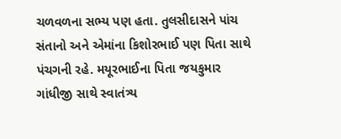ચળવળના સભ્ય પણ હતા. તુલસીદાસને પાંચ સંતાનો અને એમાંના કિશોરભાઈ પણ પિતા સાથે પંચગની રહે. મયૂરભાઈના પિતા જયકુમાર ગાંધીજી સાથે સ્વાતંત્ર્ય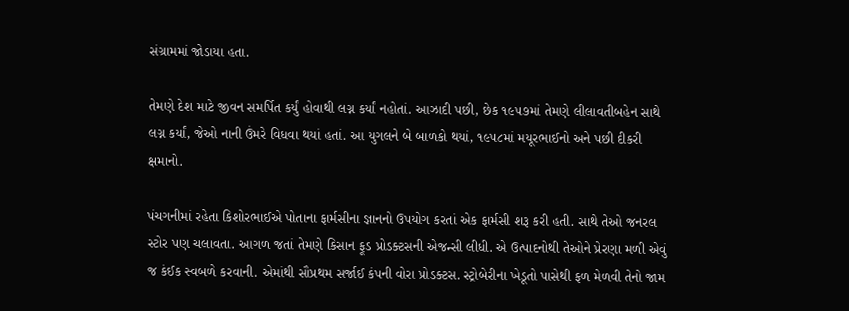સંગ્રામમાં જોડાયા હતા.

તેમણે દેશ માટે જીવન સમર્પિત કર્યું હોવાથી લગ્ન કર્યાં નહોતાં. આઝાદી પછી, છેક ૧૯૫૭માં તેમણે લીલાવતીબહેન સાથે લગ્ન કર્યાં, જેઓ નાની ઉંમરે વિધવા થયાં હતાં. આ યુગલને બે બાળકો થયાં, ૧૯૫૮માં મયૂરભાઈનો અને પછી દીકરી ક્ષમાનો.

પંચગનીમાં રહેતા કિશોરભાઈએ પોતાના ફાર્મસીના જ્ઞાનનો ઉપયોગ કરતાં એક ફાર્મસી શરૂ કરી હતી. સાથે તેઓ જનરલ સ્ટોર પણ ચલાવતા. આગળ જતાં તેમણે કિસાન ફૂડ પ્રોડક્ટસની એજન્સી લીધી. એ ઉત્પાદનોથી તેઓને પ્રેરણા મળી એવું જ કંઈક સ્વબળે કરવાની. એમાંથી સૌપ્રથમ સર્જાઈ કંપની વોરા પ્રોડક્ટસ. સ્ટ્રોબેરીના ખેડૂતો પાસેથી ફળ મેળવી તેનો જામ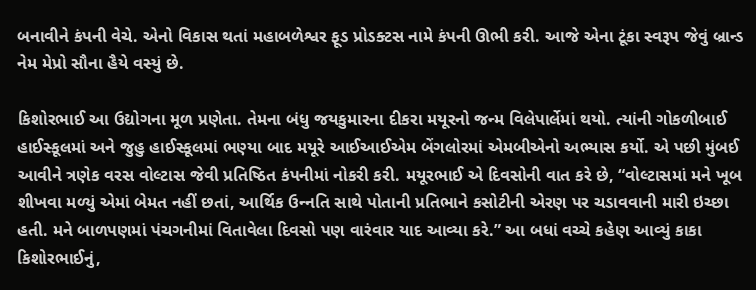બનાવીને કંપની વેચે. એનો વિકાસ થતાં મહાબળેશ્વર ફૂડ પ્રોડક્ટસ નામે કંપની ઊભી કરી. આજે એના ટૂંકા સ્વરૂપ જેવું બ્રાન્ડ નેમ મેપ્રો સૌના હૈયે વસ્યું છે.

કિશોરભાઈ આ ઉદ્યોગના મૂળ પ્રણેતા. તેમના બંધુ જયકુમારના દીકરા મયૂરનો જન્મ વિલેપાર્લેમાં થયો. ત્યાંની ગોકળીબાઈ હાઈસ્કૂલમાં અને જુહુ હાઈસ્કૂલમાં ભણ્યા બાદ મયૂરે આઈઆઈએમ બેંગલોરમાં એમબીએનો અભ્યાસ કર્યો. એ પછી મુંબઈ આવીને ત્રણેક વરસ વોલ્ટાસ જેવી પ્રતિષ્ઠિત કંપનીમાં નોકરી કરી. મયૂરભાઈ એ દિવસોની વાત કરે છે, “વોલ્ટાસમાં મને ખૂબ શીખવા મળ્યું એમાં બેમત નહીં છતાં, આર્થિક ઉન્‍નતિ સાથે પોતાની પ્રતિભાને કસોટીની એરણ પર ચડાવવાની મારી ઇચ્છા હતી. મને બાળપણમાં પંચગનીમાં વિતાવેલા દિવસો પણ વારંવાર યાદ આવ્યા કરે.” આ બધાં વચ્ચે કહેણ આવ્યું કાકા કિશોરભાઈનું,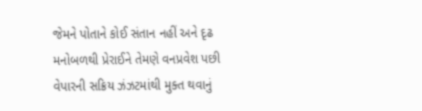જેમને પોતાને કોઈ સંતાન નહીં અને દૃઢ મનોબળથી પ્રેરાઈને તેમણે વનપ્રવેશ પછી વેપારની સક્રિય ઝંઝટમાંથી મુક્ત થવાનું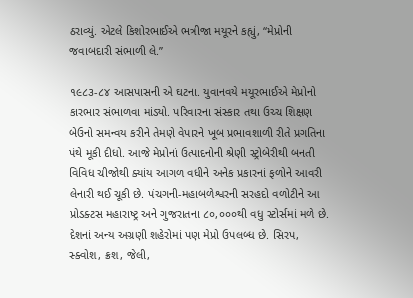ઠરાવ્યું. એટલે કિશોરભાઈએ ભત્રીજા મયૂરને કહ્યું, “મેપ્રોની જવાબદારી સંભાળી લે.”

૧૯૮૩-૮૪ આસપાસની એ ઘટના. યુવાનવયે મયૂરભાઈએ મેપ્રોનો કારભાર સંભાળવા માંડ્યો. પરિવારના સંસ્કાર તથા ઉચ્ચ શિક્ષણ બેઉનો સમન્વય કરીને તેમણે વેપારને ખૂબ પ્રભાવશાળી રીતે પ્રગતિના પંથે મૂકી દીધો. આજે મેપ્રોનાં ઉત્પાદનોની શ્રેણી સ્ટ્રોબેરીથી બનતી વિવિધ ચીજોથી ક્યાંય આગળ વધીને અનેક પ્રકારનાં ફળોને આવરી લેનારી થઈ ચૂકી છે. પંચગની-મહાબળેશ્વરની સરહદો વળોટીને આ પ્રોડક્ટસ મહારાષ્ટ્ર અને ગુજરાતના ૮૦,૦૦૦થી વધુ સ્ટોર્સમાં મળે છે. દેશનાં અન્ય અગ્રણી શહેરોમાં પણ મેપ્રો ઉપલબ્ધ છે. સિરપ, સ્ક્વોશ, ક્રશ, જેલી,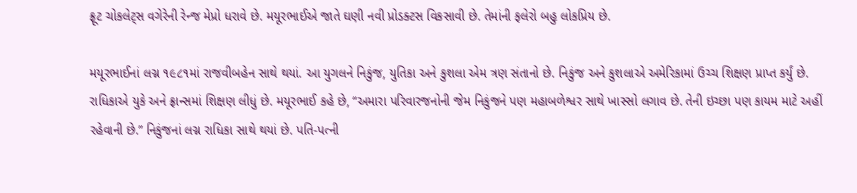ફ્રૂટ ચોકલેટ્સ વગેરેની રેન્જ મેપ્રો ધરાવે છે. મયૂરભાઈએ જાતે ઘણી નવી પ્રોડક્ટસ વિકસાવી છે. તેમાંની ફલેરો બહુ લોકપ્રિય છે.

મયૂરભાઈનાં લગ્ન ૧૯૮૧માં રાજવીબહેન સાથે થયાં. આ યુગલને નિકુંજ, યુતિકા અને કુશલા એમ ત્રણ સંતાનો છે. નિકુંજ અને કુશલાએ અમેરિકામાં ઉચ્ચ શિક્ષણ પ્રાપ્ત કર્યું છે. રાધિકાએ યુકે અને ફ્રાન્સમાં શિક્ષણ લીધું છે. મયૂરભાઈ કહે છે, “અમારા પરિવારજનોની જેમ નિકુંજને પણ મહાબળેશ્વર સાથે ખાસ્સો લગાવ છે. તેની ઇચ્છા પણ કાયમ માટે અહીં રહેવાની છે.” નિકુંજનાં લગ્ન રાધિકા સાથે થયાં છે. પતિ-પત્ની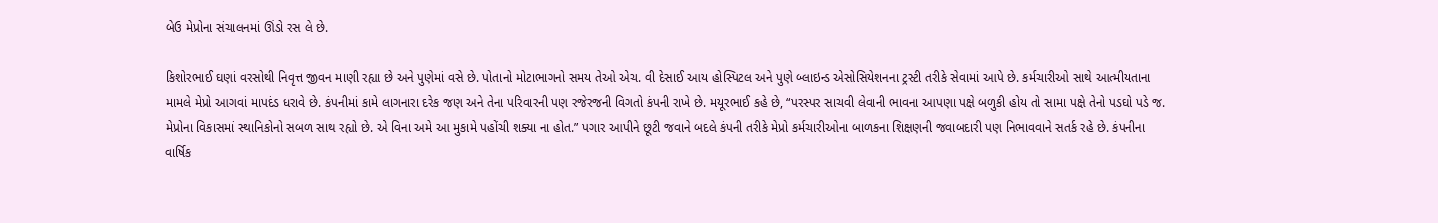બેઉ મેપ્રોના સંચાલનમાં ઊંડો રસ લે છે.

કિશોરભાઈ ઘણાં વરસોથી નિવૃત્ત જીવન માણી રહ્યા છે અને પુણેમાં વસે છે. પોતાનો મોટાભાગનો સમય તેઓ એચ. વી દેસાઈ આય હોસ્પિટલ અને પુણે બ્લાઇન્ડ એસોસિયેશનના ટ્રસ્ટી તરીકે સેવામાં આપે છે. કર્મચારીઓ સાથે આત્મીયતાના મામલે મેપ્રો આગવાં માપદંડ ધરાવે છે. કંપનીમાં કામે લાગનારા દરેક જણ અને તેના પરિવારની પણ રજેરજની વિગતો કંપની રાખે છે. મયૂરભાઈ કહે છે, “પરસ્પર સાચવી લેવાની ભાવના આપણા પક્ષે બળુકી હોય તો સામા પક્ષે તેનો પડઘો પડે જ. મેપ્રોના વિકાસમાં સ્થાનિકોનો સબળ સાથ રહ્યો છે. એ વિના અમે આ મુકામે પહોંચી શક્યા ના હોત.” પગાર આપીને છૂટી જવાને બદલે કંપની તરીકે મેપ્રો કર્મચારીઓના બાળકના શિક્ષણની જવાબદારી પણ નિભાવવાને સતર્ક રહે છે. કંપનીના વાર્ષિક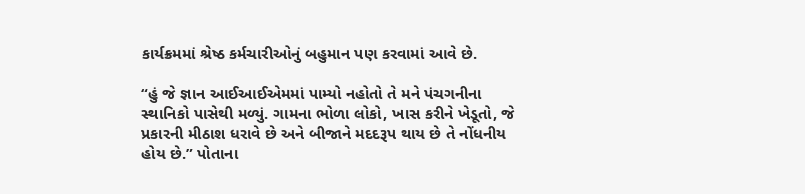કાર્યક્રમમાં શ્રેષ્ઠ કર્મચારીઓનું બહુમાન પણ કરવામાં આવે છે.

“હું જે જ્ઞાન આઈઆઈએમમાં પામ્યો નહોતો તે મને પંચગનીના સ્થાનિકો પાસેથી મળ્યું. ગામના ભોળા લોકો, ખાસ કરીને ખેડૂતો, જે પ્રકારની મીઠાશ ધરાવે છે અને બીજાને મદદરૂપ થાય છે તે નોંધનીય હોય છે.” પોતાના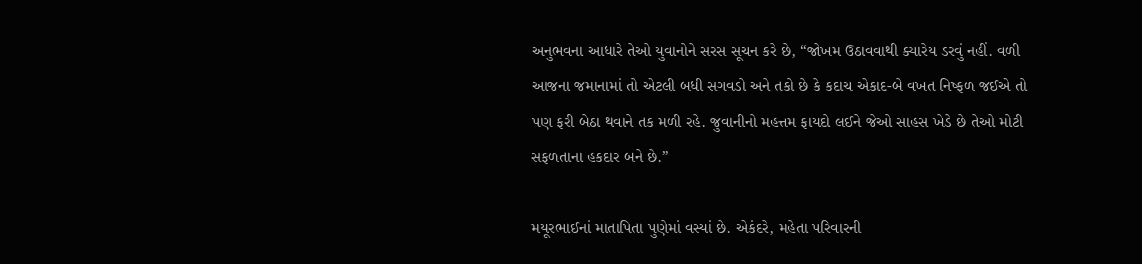અનુભવના આધારે તેઓ યુવાનોને સરસ સૂચન કરે છે, “જોખમ ઉઠાવવાથી ક્યારેય ડરવું નહીં. વળી આજના જમાનામાં તો એટલી બધી સગવડો અને તકો છે કે કદાચ એકાદ-બે વખત નિષ્ફળ જઈએ તો પણ ફરી બેઠા થવાને તક મળી રહે. જુવાનીનો મહત્તમ ફાયદો લઈને જેઓ સાહસ ખેડે છે તેઓ મોટી સફળતાના હકદાર બને છે.”

મયૂરભાઈનાં માતાપિતા પુણેમાં વસ્યાં છે. એકંદરે, મહેતા પરિવારની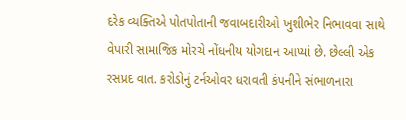દરેક વ્યક્તિએ પોતપોતાની જવાબદારીઓ ખુશીભેર નિભાવવા સાથે વેપારી સામાજિક મોરચે નોંધનીય યોગદાન આપ્યાં છે. છેલ્લી એક રસપ્રદ વાત. કરોડોનું ટર્નઓવર ધરાવતી કંપનીને સંભાળનારા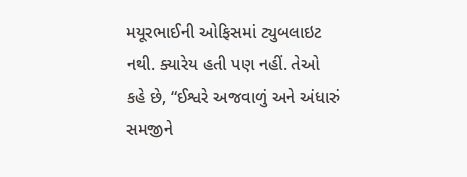મયૂરભાઈની ઓફિસમાં ટ્યુબલાઇટ નથી. ક્યારેય હતી પણ નહીં. તેઓ કહે છે, “ઈશ્વરે અજવાળું અને અંધારું સમજીને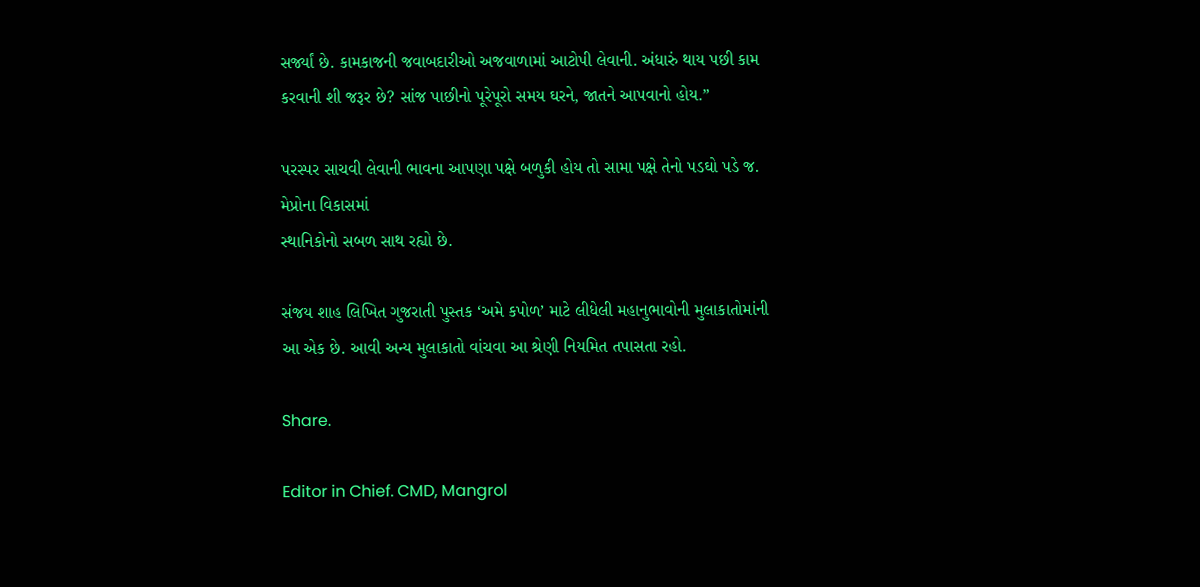સર્જ્યાં છે. કામકાજની જવાબદારીઓ અજવાળામાં આટોપી લેવાની. અંધારું થાય પછી કામ કરવાની શી જરૂર છે? સાંજ પાછીનો પૂરેપૂરો સમય ઘરને, જાતને આપવાનો હોય.”

પરસ્પર સાચવી લેવાની ભાવના આપણા પક્ષે બળુકી હોય તો સામા પક્ષે તેનો પડઘો પડે જ. મેપ્રોના વિકાસમાં
સ્થાનિકોનો સબળ સાથ રહ્યો છે.

સંજય શાહ લિખિત ગુજરાતી પુસ્તક ‘અમે કપોળ’ માટે લીધેલી મહાનુભાવોની મુલાકાતોમાંની આ એક છે. આવી અન્ય મુલાકાતો વાંચવા આ શ્રેણી નિયમિત તપાસતા રહો.

Share.

Editor in Chief. CMD, Mangrol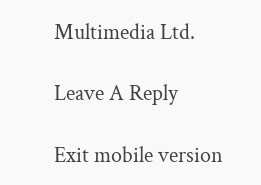Multimedia Ltd.

Leave A Reply

Exit mobile version